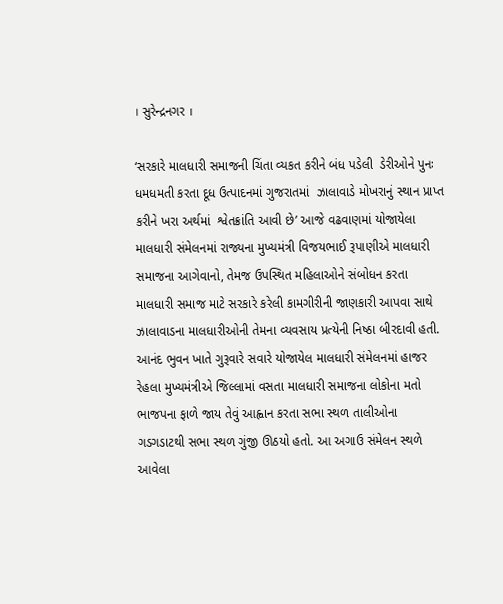। સુરેન્દ્રનગર ।

‘સરકારે માલધારી સમાજની ચિંતા વ્યકત કરીને બંધ પડેલી  ડેરીઓને પુનઃ ધમધમતી કરતા દૂધ ઉત્પાદનમાં ગુજરાતમાં  ઝાલાવાડે મોખરાનું સ્થાન પ્રાપ્ત કરીને ખરા અર્થમાં  શ્વેતક્રાંતિ આવી છે’ આજે વઢવાણમાં યોજાયેલા માલધારી સંમેલનમાં રાજ્યના મુખ્યમંત્રી વિજયભાઈ રૂપાણીએ માલધારી સમાજના આગેવાનો, તેમજ ઉપસ્થિત મહિલાઓને સંબોધન કરતા માલધારી સમાજ માટે સરકારે કરેલી કામગીરીની જાણકારી આપવા સાથે ઝાલાવાડના માલધારીઓની તેમના વ્યવસાય પ્રત્યેની નિષ્ઠા બીરદાવી હતી. આનંદ ભુવન ખાતે ગુરૂવારે સવારે યોજાયેલ માલધારી સંમેલનમાં હાજર રેહલા મુખ્યમંત્રીએ જિલ્લામાં વસતા માલધારી સમાજના લોકોના મતો ભાજપના ફાળે જાય તેવું આહ્વાન કરતા સભા સ્થળ તાલીઓના ગડગડાટથી સભા સ્થળ ગુંજી ઊઠયો હતો. આ અગાઉ સંમેલન સ્થળે આવેલા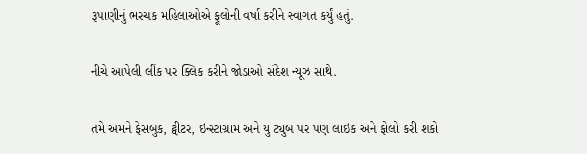રૂપાણીનું ભરચક મહિલાઓએ ફૂલોની વર્ષા કરીને સ્વાગત કર્યું હતું.

નીચે આપેલી લીંક પર ક્લિક કરીને જોડાઓ સંદેશ ન્યૂઝ સાથે.

તમે અમને ફેસબુક, ટ્વીટર, ઇન્સ્ટાગ્રામ અને યુ ટ્યુબ પર પણ લાઇક અને ફોલો કરી શકો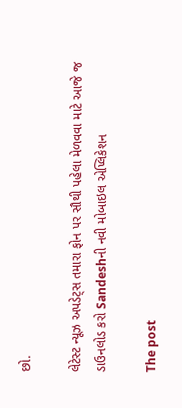છો.

લેટેસ્ટ ન્યૂઝ અપડેટ્સ તમારા ફોન પર સૌથી પહેલા મેળવવા માટે આજે જ ડાઉનલોડ કરો Sandeshની નવી મોબાઇલ એપ્લિકેશન

The post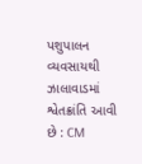પશુપાલન વ્યવસાયથી ઝાલાવાડમાં શ્વેતક્રાંતિ આવી છે : CM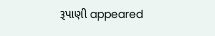રૂપાણી appeared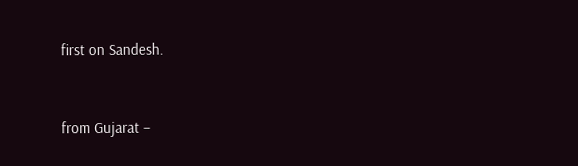first on Sandesh.



from Gujarat –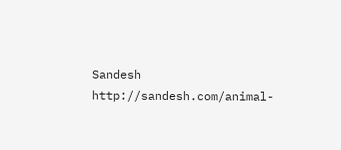Sandesh http://sandesh.com/animal-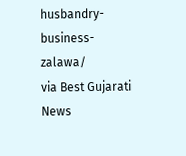husbandry-business-zalawa/
via Best Gujarati News